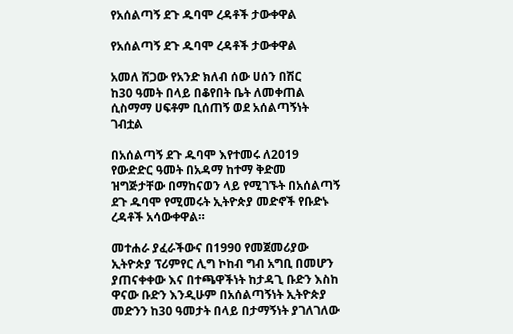የአሰልጣኝ ደጉ ዱባሞ ረዳቶች ታውቀዋል

የአሰልጣኝ ደጉ ዱባሞ ረዳቶች ታውቀዋል

አመለ ሸጋው የአንድ ክለብ ሰው ሀሰን በሽር
ከ30 ዓመት በላይ በቆየበት ቤት ለመቀጠል ሲስማማ ሀፍቶም ቢሰጠኝ ወደ አሰልጣኝነት ገብቷል

በአሰልጣኝ ደጉ ዱባሞ እየተመሩ ለ2019 የውድድር ዓመት በአዳማ ከተማ ቅድመ ዝግጅታቸው በማከናወን ላይ የሚገኙት በአሰልጣኝ ደጉ ዱባሞ የሚመሩት ኢትዮጵያ መድኖች የቡድኑ ረዳቶች አሳውቀዋል።

መተሐራ ያፈራችውና በ1990 የመጀመሪያው ኢትዮጵያ ፕሪምየር ሊግ ኮከብ ግብ አግቢ በመሆን ያጠናቀቀው እና በተጫዋችነት ከታዳጊ ቡድን እስከ ዋናው ቡድን እንዲሁም በአሰልጣኝነት ኢትዮጵያ መድንን ከ30 ዓመታት በላይ በታማኝነት ያገለገለው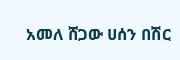አመለ ሸጋው ሀሰን በሽር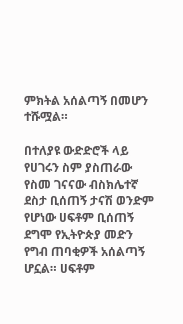ምክትል አሰልጣኝ በመሆን ተሹሟል።

በተለያዩ ውድድሮች ላይ የሀገሩን ስም ያስጠራው የስመ ገናናው ብስክሌተኛ ደስታ ቢሰጠኝ ታናሽ ወንድም የሆነው ሀፍቶም ቢሰጠኝ ደግሞ የኢትዮጵያ መድን የግብ ጠባቂዎች አሰልጣኝ ሆኗል። ሀፍቶም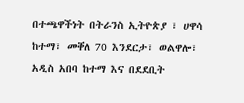በተጫዋችነት በትራንስ ኢትዮጵያ ፣ ሀዋሳ ከተማ፣ መቐለ 70 እንደርታ፣ ወልዋሎ፣ አዲስ አበባ ከተማ እና በደደቢት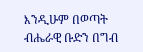እንዲሁም በወጣት ብሔራዊ ቡድን በግብ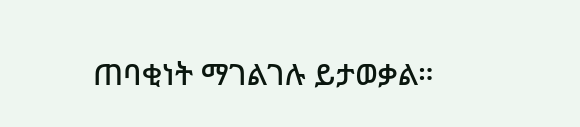ጠባቂነት ማገልገሉ ይታወቃል።